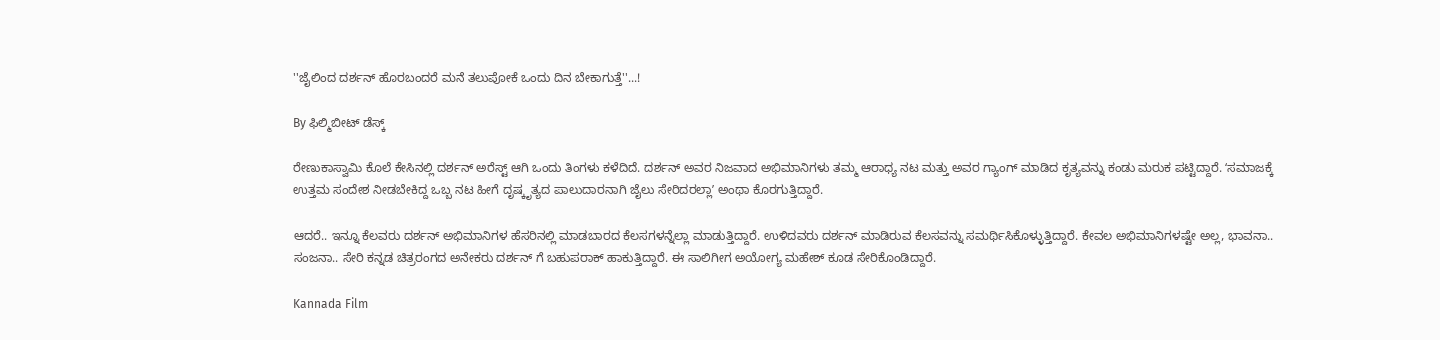''ಜೈಲಿಂದ ದರ್ಶನ್ ಹೊರಬಂದರೆ ಮನೆ ತಲುಪೋಕೆ ಒಂದು ದಿನ ಬೇಕಾಗುತ್ತೆ''...!

By ಫಿಲ್ಮಿಬೀಟ್ ಡೆಸ್ಕ್

ರೇಣುಕಾಸ್ವಾಮಿ ಕೊಲೆ ಕೇಸಿನಲ್ಲಿ ದರ್ಶನ್ ಅರೆಸ್ಟ್ ಆಗಿ ಒಂದು ತಿಂಗಳು ಕಳೆದಿದೆ. ದರ್ಶನ್ ಅವರ ನಿಜವಾದ ಅಭಿಮಾನಿಗಳು ತಮ್ಮ ಆರಾಧ್ಯ ನಟ ಮತ್ತು ಅವರ ಗ್ಯಾಂಗ್ ಮಾಡಿದ ಕೃತ್ಯವನ್ನು ಕಂಡು ಮರುಕ ಪಟ್ಟಿದ್ದಾರೆ. ʻಸಮಾಜಕ್ಕೆ ಉತ್ತಮ ಸಂದೇಶ ನೀಡಬೇಕಿದ್ದ ಒಬ್ಬ ನಟ ಹೀಗೆ ದೃಷ್ಕೃತ್ಯದ ಪಾಲುದಾರನಾಗಿ ಜೈಲು ಸೇರಿದರಲ್ಲಾʼ ಅಂಥಾ ಕೊರಗುತ್ತಿದ್ದಾರೆ.

ಆದರೆ.. ಇನ್ನೂ ಕೆಲವರು ದರ್ಶನ್ ಅಭಿಮಾನಿಗಳ ಹೆಸರಿನಲ್ಲಿ ಮಾಡಬಾರದ ಕೆಲಸಗಳನ್ನೆಲ್ಲಾ ಮಾಡುತ್ತಿದ್ದಾರೆ. ಉಳಿದವರು ದರ್ಶನ್ ಮಾಡಿರುವ ಕೆಲಸವನ್ನು ಸಮರ್ಥಿಸಿಕೊಳ್ಳುತ್ತಿದ್ದಾರೆ. ಕೇವಲ ಅಭಿಮಾನಿಗಳಷ್ಟೇ ಅಲ್ಲ, ಭಾವನಾ.. ಸಂಜನಾ.. ಸೇರಿ ಕನ್ನಡ ಚಿತ್ರರಂಗದ ಅನೇಕರು ದರ್ಶನ್ ಗೆ ಬಹುಪರಾಕ್ ಹಾಕುತ್ತಿದ್ದಾರೆ. ಈ ಸಾಲಿಗೀಗ ಅಯೋಗ್ಯ ಮಹೇಶ್ ಕೂಡ ಸೇರಿಕೊಂಡಿದ್ದಾರೆ.

Kannada Film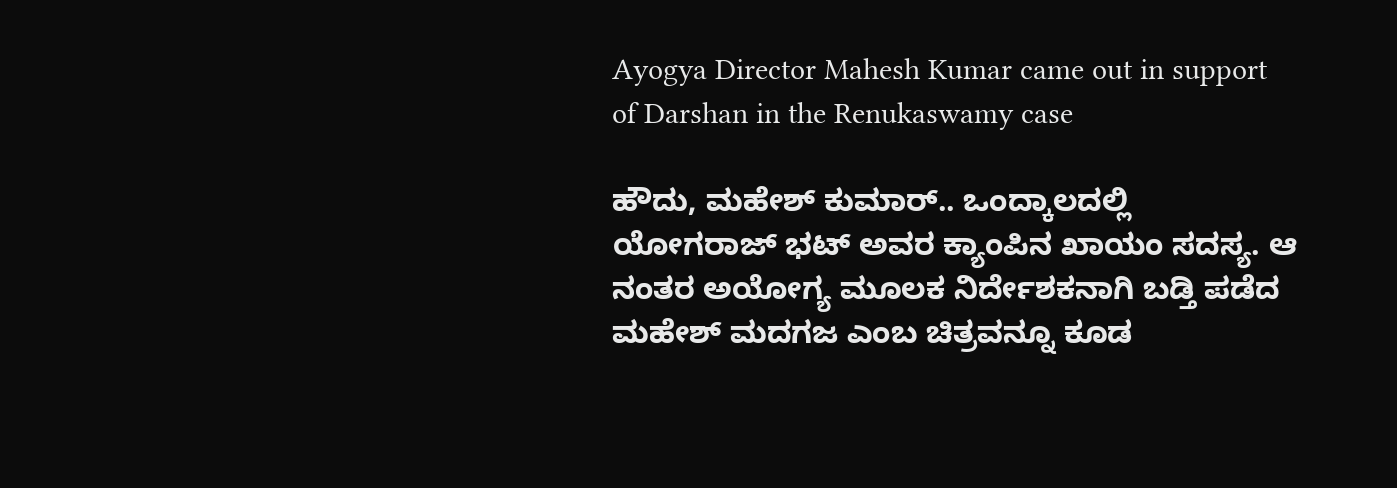Ayogya Director Mahesh Kumar came out in support of Darshan in the Renukaswamy case

ಹೌದು, ಮಹೇಶ್ ಕುಮಾರ್.. ಒಂದ್ಕಾಲದಲ್ಲಿ ಯೋಗರಾಜ್ ಭಟ್ ಅವರ ಕ್ಯಾಂಪಿನ ಖಾಯಂ ಸದಸ್ಯ. ಆ ನಂತರ ಅಯೋಗ್ಯ ಮೂಲಕ ನಿರ್ದೇಶಕನಾಗಿ ಬಡ್ತಿ ಪಡೆದ ಮಹೇಶ್ ಮದಗಜ ಎಂಬ ಚಿತ್ರವನ್ನೂ ಕೂಡ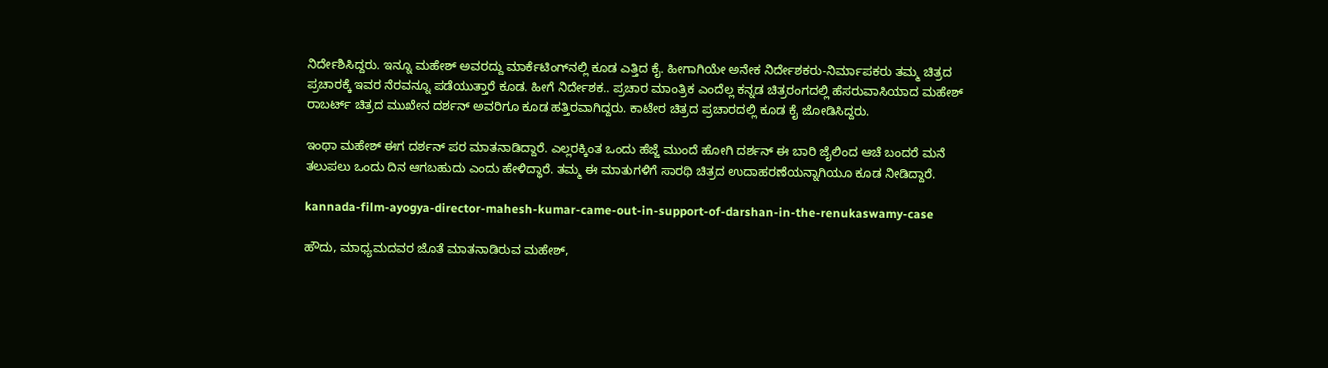ನಿರ್ದೇಶಿಸಿದ್ದರು. ಇನ್ನೂ ಮಹೇಶ್ ಅವರದ್ದು ಮಾರ್ಕೆಟಿಂಗ್‌ನಲ್ಲಿ ಕೂಡ ಎತ್ತಿದ ಕೈ. ಹೀಗಾಗಿಯೇ ಅನೇಕ ನಿರ್ದೇಶಕರು-ನಿರ್ಮಾಪಕರು ತಮ್ಮ ಚಿತ್ರದ ಪ್ರಚಾರಕ್ಕೆ ಇವರ ನೆರವನ್ನೂ ಪಡೆಯುತ್ತಾರೆ ಕೂಡ. ಹೀಗೆ ನಿರ್ದೇಶಕ.. ಪ್ರಚಾರ ಮಾಂತ್ರಿಕ ಎಂದೆಲ್ಲ ಕನ್ನಡ ಚಿತ್ರರಂಗದಲ್ಲಿ ಹೆಸರುವಾಸಿಯಾದ ಮಹೇಶ್ ರಾಬರ್ಟ್ ಚಿತ್ರದ ಮುಖೇನ ದರ್ಶನ್ ಅವರಿಗೂ ಕೂಡ ಹತ್ತಿರವಾಗಿದ್ದರು. ಕಾಟೇರ ಚಿತ್ರದ ಪ್ರಚಾರದಲ್ಲಿ ಕೂಡ ಕೈ ಜೋಡಿಸಿದ್ದರು.

ಇಂಥಾ ಮಹೇಶ್ ಈಗ ದರ್ಶನ್ ಪರ ಮಾತನಾಡಿದ್ದಾರೆ. ಎಲ್ಲರಕ್ಕಿಂತ ಒಂದು ಹೆಜ್ಜೆ ಮುಂದೆ ಹೋಗಿ ದರ್ಶನ್ ಈ ಬಾರಿ ಜೈಲಿಂದ ಆಚೆ ಬಂದರೆ ಮನೆ ತಲುಪಲು ಒಂದು ದಿನ ಆಗಬಹುದು ಎಂದು ಹೇಳಿದ್ಧಾರೆ. ತಮ್ಮ ಈ ಮಾತುಗಳಿಗೆ ಸಾರಥಿ ಚಿತ್ರದ ಉದಾಹರಣೆಯನ್ನಾಗಿಯೂ ಕೂಡ ನೀಡಿದ್ದಾರೆ.

kannada-film-ayogya-director-mahesh-kumar-came-out-in-support-of-darshan-in-the-renukaswamy-case

ಹೌದು, ಮಾಧ್ಯಮದವರ ಜೊತೆ ಮಾತನಾಡಿರುವ ಮಹೇಶ್,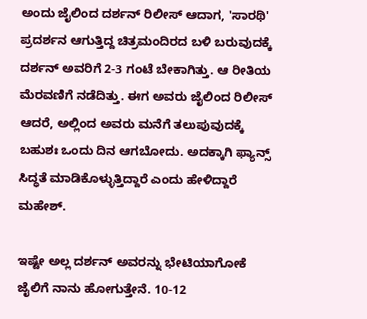ಅಂದು ಜೈಲಿಂದ ದರ್ಶನ್ ರಿಲೀಸ್ ಆದಾಗ, 'ಸಾರಥಿ' ಪ್ರದರ್ಶನ ಆಗುತ್ತಿದ್ದ ಚಿತ್ರಮಂದಿರದ ಬಳಿ ಬರುವುದಕ್ಕೆ ದರ್ಶನ್ ಅವರಿಗೆ 2-3 ಗಂಟೆ ಬೇಕಾಗಿತ್ತು. ಆ ರೀತಿಯ ಮೆರವಣಿಗೆ ನಡೆದಿತ್ತು. ಈಗ ಅವರು ಜೈಲಿಂದ ರಿಲೀಸ್ ಆದರೆ, ಅಲ್ಲಿಂದ ಅವರು ಮನೆಗೆ ತಲುಪುವುದಕ್ಕೆ ಬಹುಶಃ ಒಂದು ದಿನ ಆಗಬೋದು. ಅದಕ್ಕಾಗಿ ಫ್ಯಾನ್ಸ್ ಸಿದ್ಧತೆ ಮಾಡಿಕೊಳ್ಳುತ್ತಿದ್ದಾರೆ ಎಂದು ಹೇಳಿದ್ದಾರೆ ಮಹೇಶ್.

ಇಷ್ಟೇ ಅಲ್ಲ ದರ್ಶನ್ ಅವರನ್ನು ಭೇಟಿಯಾಗೋಕೆ ಜೈಲಿಗೆ ನಾನು ಹೋಗುತ್ತೇನೆ. 10-12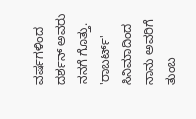ವರ್ಷಗಳಿಂದ ದರ್ಶನ್ ಅವರು ನನಗೆ ಗೊತ್ತು. 'ರಾಬರ್ಟ್‌' ಸಿನಿಮಾದಿಂದ ನಾನು ಅವರಿಗೆ ತುಂಬ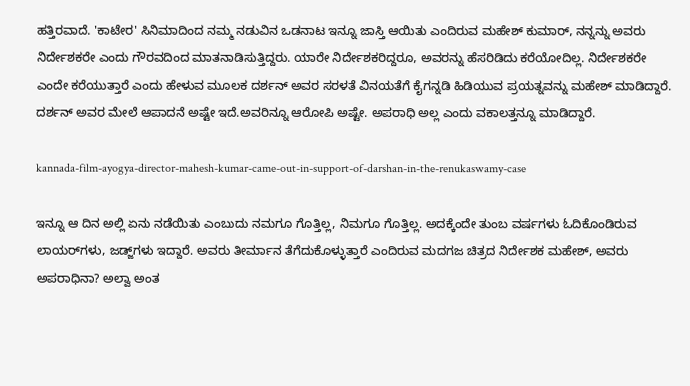ಹತ್ತಿರವಾದೆ. 'ಕಾಟೇರ' ಸಿನಿಮಾದಿಂದ ನಮ್ಮ ನಡುವಿನ ಒಡನಾಟ ಇನ್ನೂ ಜಾಸ್ತಿ ಆಯಿತು ಎಂದಿರುವ ಮಹೇಶ್ ಕುಮಾರ್, ನನ್ನನ್ನು ಅವರು ನಿರ್ದೇಶಕರೇ ಎಂದು ಗೌರವದಿಂದ ಮಾತನಾಡಿಸುತ್ತಿದ್ದರು. ಯಾರೇ ನಿರ್ದೇಶಕರಿದ್ದರೂ, ಅವರನ್ನು ಹೆಸರಿಡಿದು ಕರೆಯೋದಿಲ್ಲ. ನಿರ್ದೇಶಕರೇ ಎಂದೇ ಕರೆಯುತ್ತಾರೆ ಎಂದು ಹೇಳುವ ಮೂಲಕ ದರ್ಶನ್ ಅವರ ಸರಳತೆ ವಿನಯತೆಗೆ ಕೈಗನ್ನಡಿ ಹಿಡಿಯುವ ಪ್ರಯತ್ನವನ್ನು ಮಹೇಶ್ ಮಾಡಿದ್ದಾರೆ. ದರ್ಶನ್ ಅವರ ಮೇಲೆ ಆಪಾದನೆ ಅಷ್ಟೇ ಇದೆ.ಅವರಿನ್ನೂ ಆರೋಪಿ ಅಷ್ಟೇ. ಅಪರಾಧಿ ಅಲ್ಲ ಎಂದು ವಕಾಲತ್ತನ್ನೂ ಮಾಡಿದ್ದಾರೆ.

kannada-film-ayogya-director-mahesh-kumar-came-out-in-support-of-darshan-in-the-renukaswamy-case

ಇನ್ನೂ ಆ ದಿನ ಅಲ್ಲಿ ಏನು ನಡೆಯಿತು ಎಂಬುದು ನಮಗೂ ಗೊತ್ತಿಲ್ಲ, ನಿಮಗೂ ಗೊತ್ತಿಲ್ಲ. ಅದಕ್ಕೆಂದೇ ತುಂಬ ವರ್ಷಗಳು ಓದಿಕೊಂಡಿರುವ ಲಾಯರ್‌ಗಳು, ಜಡ್ಜ್‌ಗಳು ಇದ್ದಾರೆ. ಅವರು ತೀರ್ಮಾನ ತೆಗೆದುಕೊಳ್ಳುತ್ತಾರೆ ಎಂದಿರುವ ಮದಗಜ ಚಿತ್ರದ ನಿರ್ದೇಶಕ ಮಹೇಶ್, ಅವರು ಅಪರಾಧಿನಾ? ಅಲ್ವಾ ಅಂತ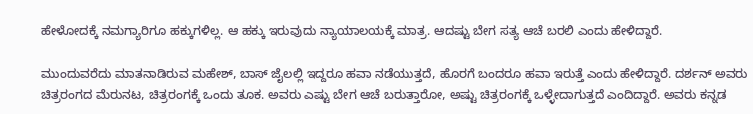ಹೇಳೋದಕ್ಕೆ ನಮಗ್ಯಾರಿಗೂ ಹಕ್ಕುಗಳಿಲ್ಲ. ಆ ಹಕ್ಕು ಇರುವುದು ನ್ಯಾಯಾಲಯಕ್ಕೆ ಮಾತ್ರ. ಆದಷ್ಟು ಬೇಗ ಸತ್ಯ ಆಚೆ ಬರಲಿ ಎಂದು ಹೇಳಿದ್ದಾರೆ.

ಮುಂದುವರೆದು ಮಾತನಾಡಿರುವ ಮಹೇಶ್, ಬಾಸ್‌ ಜೈಲಲ್ಲಿ ಇದ್ದರೂ ಹವಾ ನಡೆಯುತ್ತದೆ, ಹೊರಗೆ ಬಂದರೂ ಹವಾ ಇರುತ್ತೆ ಎಂದು ಹೇಳಿದ್ದಾರೆ. ದರ್ಶನ್ ಅವರು ಚಿತ್ರರಂಗದ ಮೆರುನಟ, ಚಿತ್ರರಂಗಕ್ಕೆ ಒಂದು ತೂಕ. ಅವರು ಎಷ್ಟು ಬೇಗ ಆಚೆ ಬರುತ್ತಾರೋ, ಅಷ್ಟು ಚಿತ್ರರಂಗಕ್ಕೆ ಒಳ್ಳೇದಾಗುತ್ತದೆ ಎಂದಿದ್ದಾರೆ. ಅವರು ಕನ್ನಡ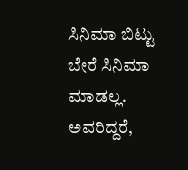ಸಿನಿಮಾ ಬಿಟ್ಟು ಬೇರೆ ಸಿನಿಮಾ ಮಾಡಲ್ಲ. ಅವರಿದ್ದರೆ,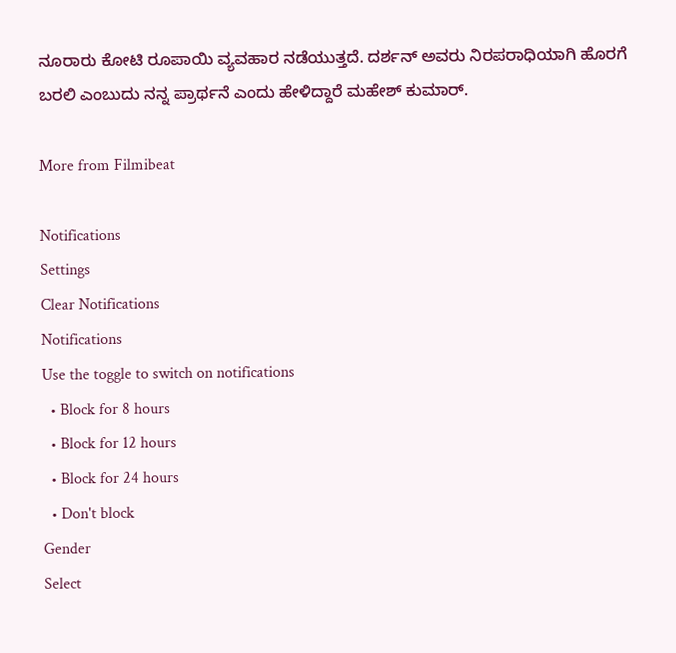ನೂರಾರು ಕೋಟಿ ರೂಪಾಯಿ ವ್ಯವಹಾರ ನಡೆಯುತ್ತದೆ. ದರ್ಶನ್ ಅವರು ನಿರಪರಾಧಿಯಾಗಿ ಹೊರಗೆ ಬರಲಿ ಎಂಬುದು ನನ್ನ ಪ್ರಾರ್ಥನೆ ಎಂದು ಹೇಳಿದ್ದಾರೆ ಮಹೇಶ್ ಕುಮಾರ್.

More from Filmibeat

Notifications
Settings
Clear Notifications
Notifications
Use the toggle to switch on notifications
  • Block for 8 hours
  • Block for 12 hours
  • Block for 24 hours
  • Don't block
Gender
Select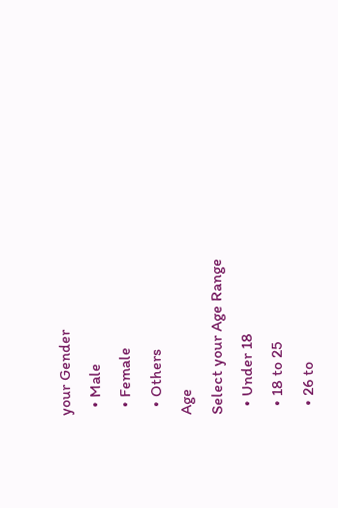your Gender
  • Male
  • Female
  • Others
Age
Select your Age Range
  • Under 18
  • 18 to 25
  • 26 to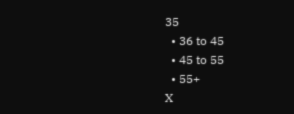35
  • 36 to 45
  • 45 to 55
  • 55+
X